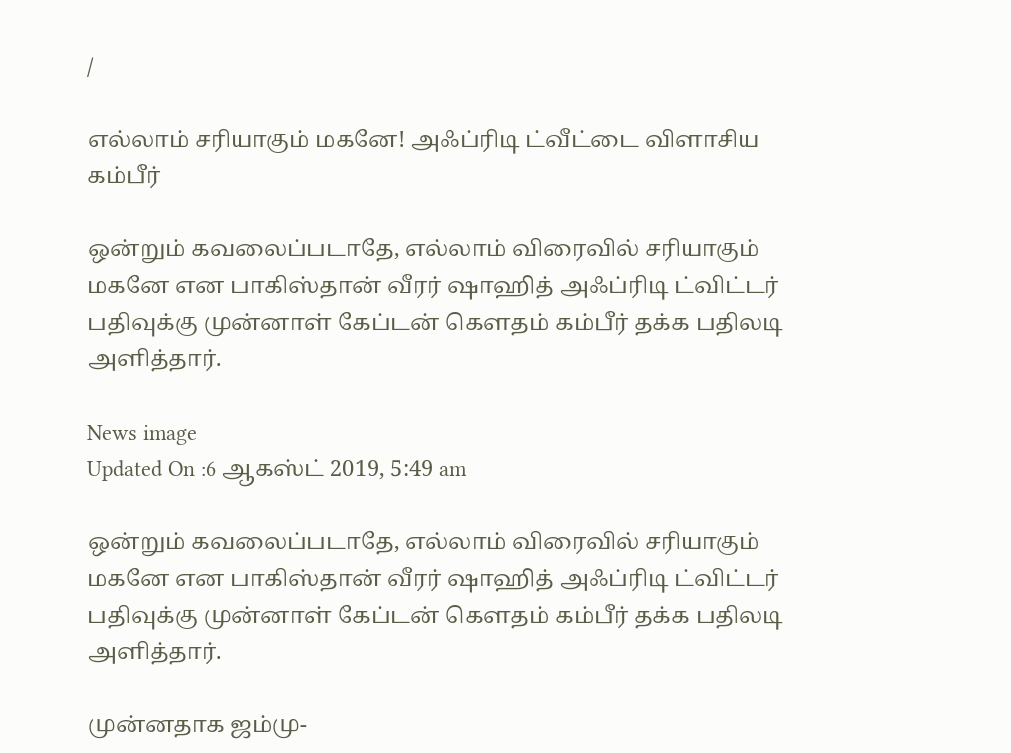/

எல்லாம் சரியாகும் மகனே! அஃப்ரிடி ட்வீட்டை விளாசிய கம்பீர்

ஒன்றும் கவலைப்படாதே, எல்லாம் விரைவில் சரியாகும் மகனே என பாகிஸ்தான் வீரர் ஷாஹித் அஃப்ரிடி ட்விட்டர் பதிவுக்கு முன்னாள் கேப்டன் கௌதம் கம்பீர் தக்க பதிலடி அளித்தார்.

News image
Updated On :6 ஆகஸ்ட் 2019, 5:49 am

ஒன்றும் கவலைப்படாதே, எல்லாம் விரைவில் சரியாகும் மகனே என பாகிஸ்தான் வீரர் ஷாஹித் அஃப்ரிடி ட்விட்டர் பதிவுக்கு முன்னாள் கேப்டன் கௌதம் கம்பீர் தக்க பதிலடி அளித்தார்.

முன்னதாக ஜம்மு-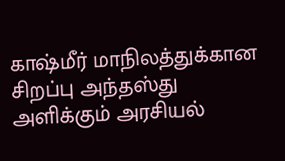காஷ்மீர் மாநிலத்துக்கான சிறப்பு அந்தஸ்து அளிக்கும் அரசியல்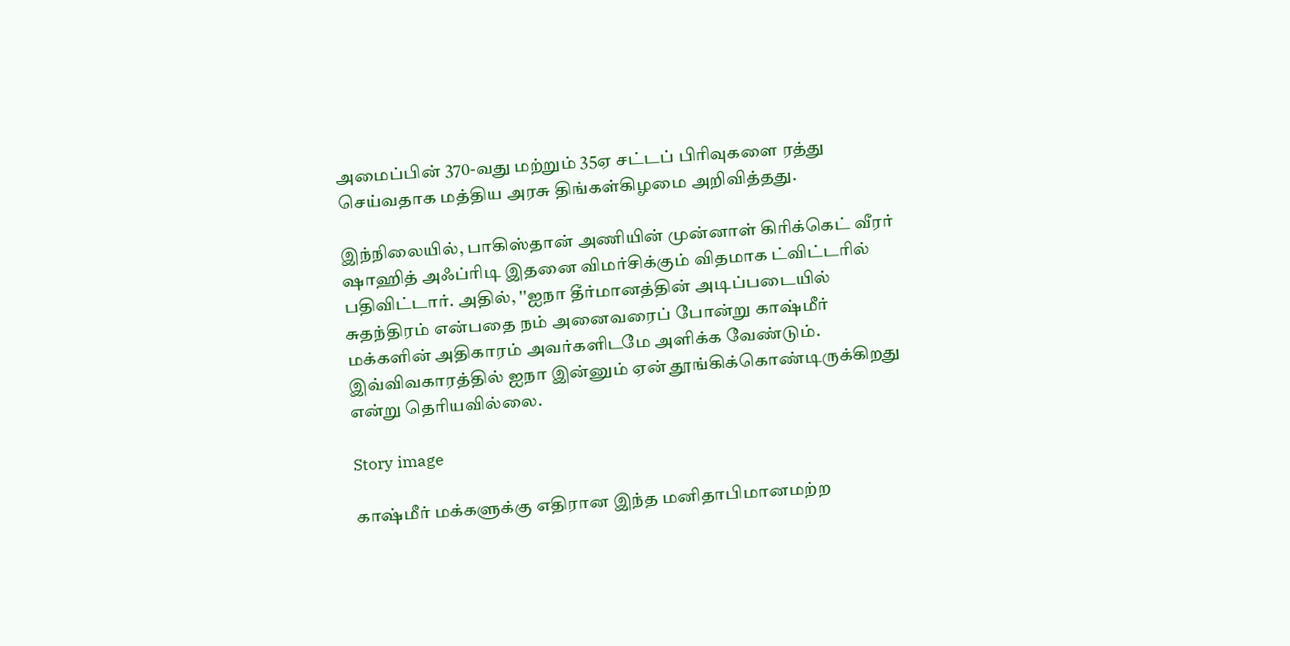அமைப்பின் 370-வது மற்றும் 35ஏ சட்டப் பிரிவுகளை ரத்து செய்வதாக மத்திய அரசு திங்கள்கிழமை அறிவித்தது.

இந்நிலையில், பாகிஸ்தான் அணியின் முன்னாள் கிரிக்கெட் வீரர் ஷாஹித் அஃப்ரிடி இதனை விமர்சிக்கும் விதமாக ட்விட்டரில் பதிவிட்டார். அதில், ''ஐநா தீர்மானத்தின் அடிப்படையில் சுதந்திரம் என்பதை நம் அனைவரைப் போன்று காஷ்மீர் மக்களின் அதிகாரம் அவர்களிடமே அளிக்க வேண்டும். இவ்விவகாரத்தில் ஐநா இன்னும் ஏன் தூங்கிக்கொண்டிருக்கிறது என்று தெரியவில்லை.

Story image

காஷ்மீர் மக்களுக்கு எதிரான இந்த மனிதாபிமானமற்ற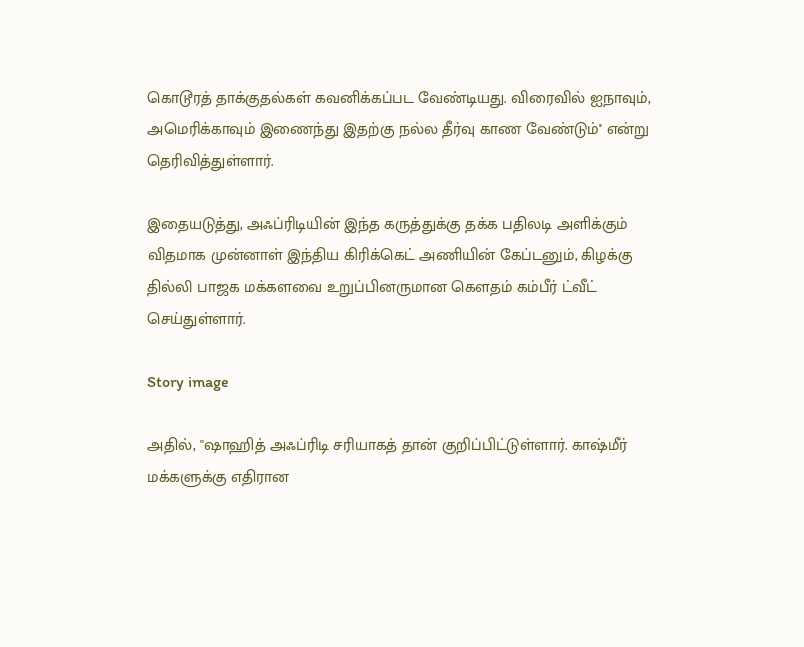கொடூரத் தாக்குதல்கள் கவனிக்கப்பட வேண்டியது. விரைவில் ஐநாவும், அமெரிக்காவும் இணைந்து இதற்கு நல்ல தீர்வு காண வேண்டும்'' என்று தெரிவித்துள்ளார்.

இதையடுத்து, அஃப்ரிடியின் இந்த கருத்துக்கு தக்க பதிலடி அளிக்கும் விதமாக முன்னாள் இந்திய கிரிக்கெட் அணியின் கேப்டனும், கிழக்கு தில்லி பாஜக மக்களவை உறுப்பினருமான கௌதம் கம்பீர் ட்வீட் செய்துள்ளார்.

Story image

அதில், ''ஷாஹித் அஃப்ரிடி சரியாகத் தான் குறிப்பிட்டுள்ளார். காஷ்மீர் மக்களுக்கு எதிரான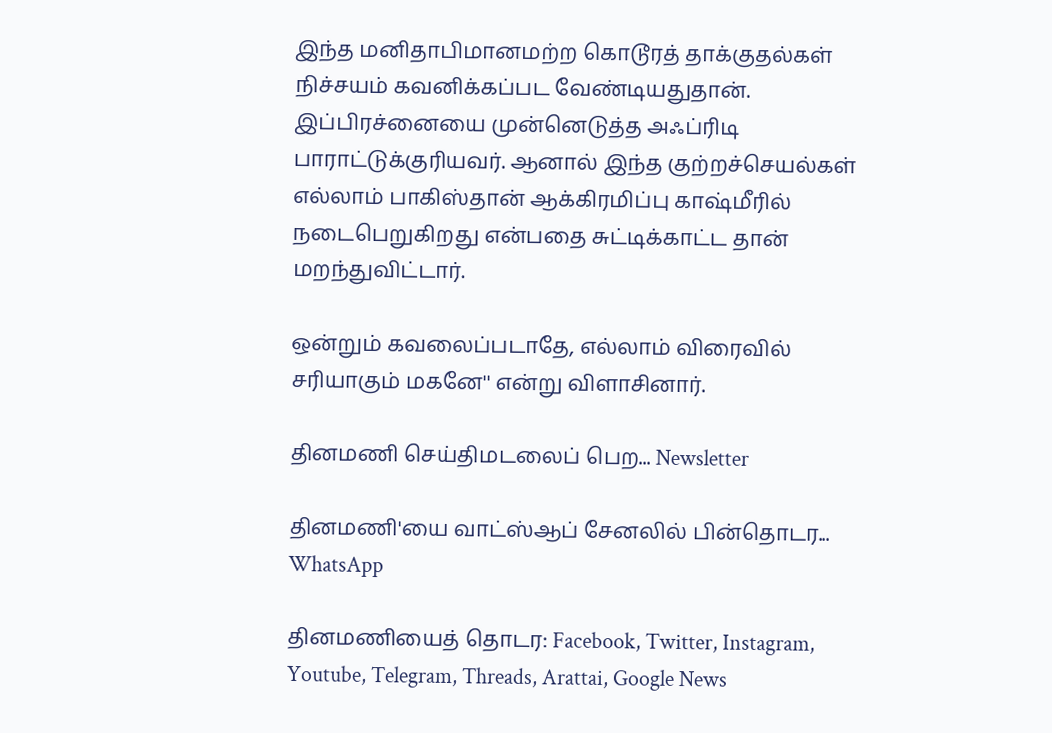இந்த மனிதாபிமானமற்ற கொடூரத் தாக்குதல்கள் நிச்சயம் கவனிக்கப்பட வேண்டியதுதான். இப்பிரச்னையை முன்னெடுத்த அஃப்ரிடி பாராட்டுக்குரியவர். ஆனால் இந்த குற்றச்செயல்கள் எல்லாம் பாகிஸ்தான் ஆக்கிரமிப்பு காஷ்மீரில் நடைபெறுகிறது என்பதை சுட்டிக்காட்ட தான் மறந்துவிட்டார்.

ஒன்றும் கவலைப்படாதே, எல்லாம் விரைவில் சரியாகும் மகனே'' என்று விளாசினார்.

தினமணி செய்திமடலைப் பெற... Newsletter

தினமணி'யை வாட்ஸ்ஆப் சேனலில் பின்தொடர... WhatsApp

தினமணியைத் தொடர: Facebook, Twitter, Instagram, Youtube, Telegram, Threads, Arattai, Google News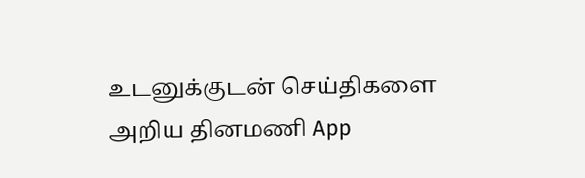உடனுக்குடன் செய்திகளை அறிய தினமணி App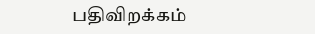பதிவிறக்கம்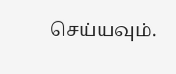செய்யவும்.